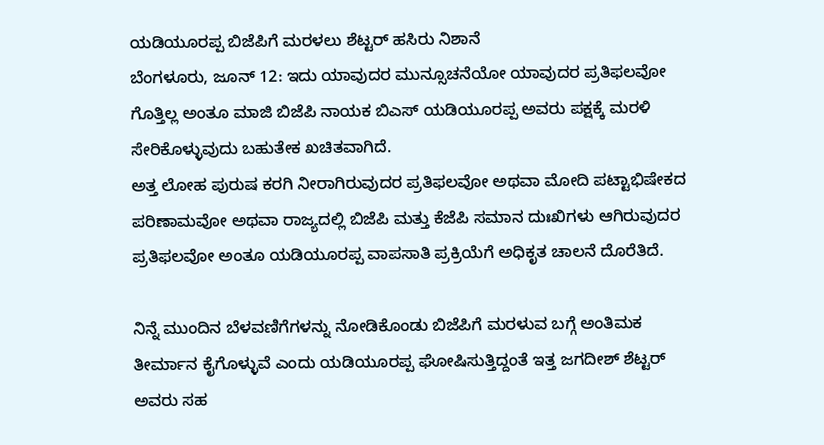ಯಡಿಯೂರಪ್ಪ ಬಿಜೆಪಿಗೆ ಮರಳಲು ಶೆಟ್ಟರ್ ಹಸಿರು ನಿಶಾನೆ
ಬೆಂಗಳೂರು, ಜೂನ್ 12: ಇದು ಯಾವುದರ ಮುನ್ಸೂಚನೆಯೋ ಯಾವುದರ ಪ್ರತಿಫಲವೋ ಗೊತ್ತಿಲ್ಲ ಅಂತೂ ಮಾಜಿ ಬಿಜೆಪಿ ನಾಯಕ ಬಿಎಸ್ ಯಡಿಯೂರಪ್ಪ ಅವರು ಪಕ್ಷಕ್ಕೆ ಮರಳಿ ಸೇರಿಕೊಳ್ಳುವುದು ಬಹುತೇಕ ಖಚಿತವಾಗಿದೆ.
ಅತ್ತ ಲೋಹ ಪುರುಷ ಕರಗಿ ನೀರಾಗಿರುವುದರ ಪ್ರತಿಫಲವೋ ಅಥವಾ ಮೋದಿ ಪಟ್ಟಾಭಿಷೇಕದ ಪರಿಣಾಮವೋ ಅಥವಾ ರಾಜ್ಯದಲ್ಲಿ ಬಿಜೆಪಿ ಮತ್ತು ಕೆಜೆಪಿ ಸಮಾನ ದುಃಖಿಗಳು ಆಗಿರುವುದರ ಪ್ರತಿಫಲವೋ ಅಂತೂ ಯಡಿಯೂರಪ್ಪ ವಾಪಸಾತಿ ಪ್ರಕ್ರಿಯೆಗೆ ಅಧಿಕೃತ ಚಾಲನೆ ದೊರೆತಿದೆ.

ನಿನ್ನೆ ಮುಂದಿನ ಬೆಳವಣಿಗೆಗಳನ್ನು ನೋಡಿಕೊಂಡು ಬಿಜೆಪಿಗೆ ಮರಳುವ ಬಗ್ಗೆ ಅಂತಿಮಕ ತೀರ್ಮಾನ ಕೈಗೊಳ್ಳುವೆ ಎಂದು ಯಡಿಯೂರಪ್ಪ ಘೋಷಿಸುತ್ತಿದ್ದಂತೆ ಇತ್ತ ಜಗದೀಶ್ ಶೆಟ್ಟರ್ ಅವರು ಸಹ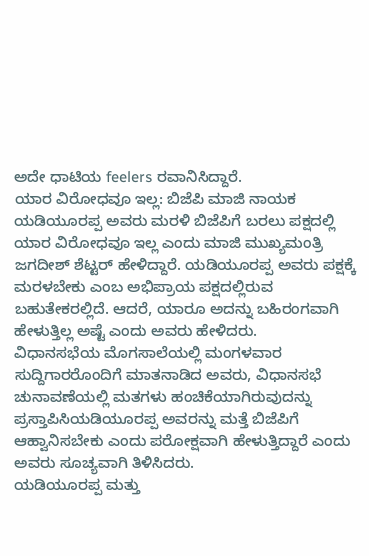ಅದೇ ಧಾಟಿಯ feelers ರವಾನಿಸಿದ್ದಾರೆ.
ಯಾರ ವಿರೋಧವೂ ಇಲ್ಲ: ಬಿಜೆಪಿ ಮಾಜಿ ನಾಯಕ ಯಡಿಯೂರಪ್ಪ ಅವರು ಮರಳಿ ಬಿಜೆಪಿಗೆ ಬರಲು ಪಕ್ಷದಲ್ಲಿ ಯಾರ ವಿರೋಧವೂ ಇಲ್ಲ ಎಂದು ಮಾಜಿ ಮುಖ್ಯಮಂತ್ರಿ ಜಗದೀಶ್ ಶೆಟ್ಟರ್ ಹೇಳಿದ್ದಾರೆ. ಯಡಿಯೂರಪ್ಪ ಅವರು ಪಕ್ಷಕ್ಕೆ ಮರಳಬೇಕು ಎಂಬ ಅಭಿಪ್ರಾಯ ಪಕ್ಷದಲ್ಲಿರುವ ಬಹುತೇಕರಲ್ಲಿದೆ. ಆದರೆ, ಯಾರೂ ಅದನ್ನು ಬಹಿರಂಗವಾಗಿ ಹೇಳುತ್ತಿಲ್ಲ ಅಷ್ಟೆ ಎಂದು ಅವರು ಹೇಳಿದರು.
ವಿಧಾನಸಭೆಯ ಮೊಗಸಾಲೆಯಲ್ಲಿ ಮಂಗಳವಾರ ಸುದ್ದಿಗಾರರೊಂದಿಗೆ ಮಾತನಾಡಿದ ಅವರು, ವಿಧಾನಸಭೆ ಚುನಾವಣೆಯಲ್ಲಿ ಮತಗಳು ಹಂಚಿಕೆಯಾಗಿರುವುದನ್ನು ಪ್ರಸ್ತಾಪಿಸಿಯಡಿಯೂರಪ್ಪ ಅವರನ್ನು ಮತ್ತೆ ಬಿಜೆಪಿಗೆ ಆಹ್ವಾನಿಸಬೇಕು ಎಂದು ಪರೋಕ್ಷವಾಗಿ ಹೇಳುತ್ತಿದ್ದಾರೆ ಎಂದು ಅವರು ಸೂಚ್ಯವಾಗಿ ತಿಳಿಸಿದರು.
ಯಡಿಯೂರಪ್ಪ ಮತ್ತು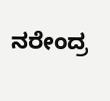ನರೇಂದ್ರ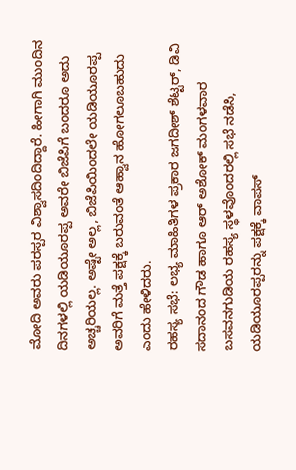ಮೋದಿ ಅವರು ಪರಸ್ಪರ ವಿಶ್ವಾಸದಿಂದಿದ್ದಾರೆ. ಹೀಗಾಗಿ ಮುಂದಿನ ದಿನಗಳಲ್ಲಿ ಯಡಿಯೂರಪ್ಪ ಅವರೇ ಬಿಜೆಪಿಗೆ ಬಂದರೂ ಅದು ಅಚ್ಚರಿಯಲ್ಲ. ಅಷ್ಟೇ ಅಲ್ಲ, ಬಿಜೆಪಿಯಿಂದಲೇ ಯಡಿಯೂರಪ್ಪ ಅವರಿಗೆ ಮತ್ತೆ ಪಕ್ಷಕ್ಕೆ ಬರುವಂತೆ ಆಹ್ವಾನ ಹೋಗಲೂಬಹುದು ಎಂದು ಹೇಳಿದರು.
ರಹಸ್ಯ ಸಭೆ: ಲಭ್ಯ ಮಾಹಿತಿಗಳ ಪ್ರಕಾರ ಜಗದೀಶ್ ಶೆಟ್ಟರ್, ಡಿವಿ ಸದಾನಂದ ಗೌಡ ಹಾಗೂ ಆರ್ ಅಶೋಕ್ ಮಂಗಳವಾರ ಬಸವನಗುಡಿಯ ರಹಸ್ಯ ಸ್ಥಳವೊಂದರಲ್ಲಿ ಸಭೆ ನಡೆಸಿ, ಯಡಿಯೂರಪ್ಪರನ್ನು ಪಕ್ಷಕ್ಕೆ ವಾಪಸ್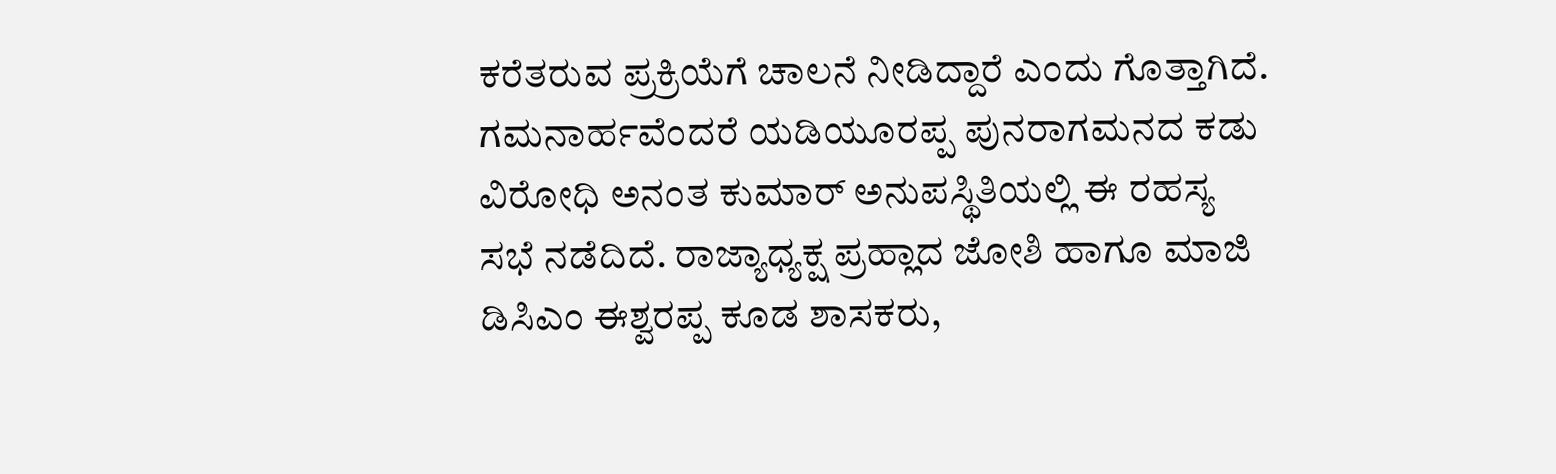ಕರೆತರುವ ಪ್ರಕ್ರಿಯೆಗೆ ಚಾಲನೆ ನೀಡಿದ್ದಾರೆ ಎಂದು ಗೊತ್ತಾಗಿದೆ.
ಗಮನಾರ್ಹವೆಂದರೆ ಯಡಿಯೂರಪ್ಪ ಪುನರಾಗಮನದ ಕಡು ವಿರೋಧಿ ಅನಂತ ಕುಮಾರ್ ಅನುಪಸ್ಥಿತಿಯಲ್ಲಿ ಈ ರಹಸ್ಯ ಸಭೆ ನಡೆದಿದೆ. ರಾಜ್ಯಾಧ್ಯಕ್ಷ ಪ್ರಹ್ಲಾದ ಜೋಶಿ ಹಾಗೂ ಮಾಜಿ ಡಿಸಿಎಂ ಈಶ್ವರಪ್ಪ ಕೂಡ ಶಾಸಕರು,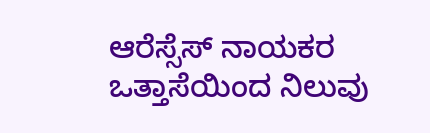ಆರೆಸ್ಸೆಸ್ ನಾಯಕರ ಒತ್ತಾಸೆಯಿಂದ ನಿಲುವು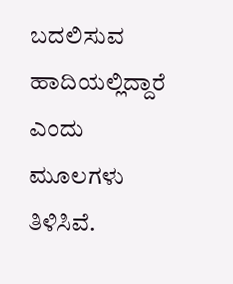ಬದಲಿಸುವ ಹಾದಿಯಲ್ಲಿದ್ದಾರೆ ಎಂದು ಮೂಲಗಳು ತಿಳಿಸಿವೆ.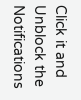Click it and Unblock the Notifications